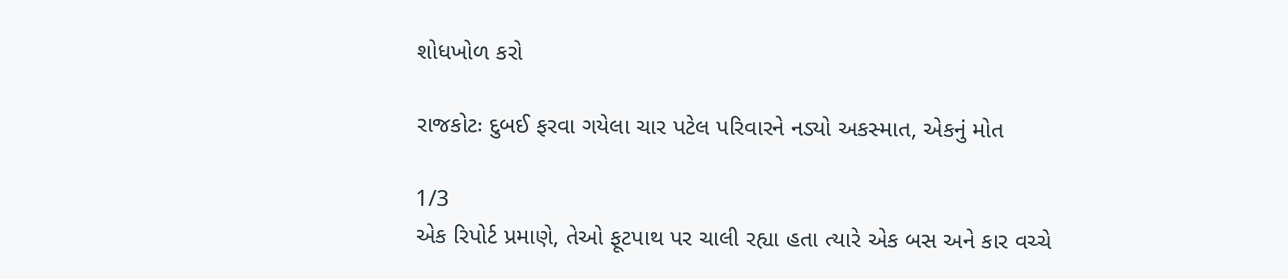શોધખોળ કરો

રાજકોટઃ દુબઈ ફરવા ગયેલા ચાર પટેલ પરિવારને નડ્યો અકસ્માત, એકનું મોત

1/3
એક રિપોર્ટ પ્રમાણે, તેઓ ફૂટપાથ પર ચાલી રહ્યા હતા ત્યારે એક બસ અને કાર વચ્ચે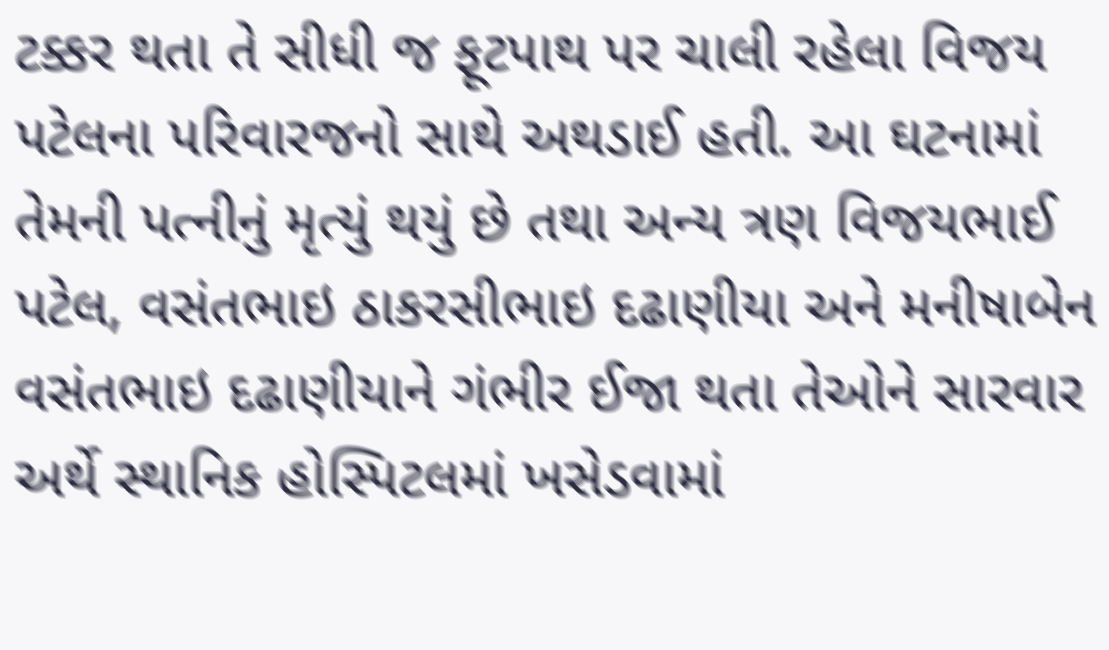ટક્કર થતા તે સીધી જ ફૂટપાથ પર ચાલી રહેલા વિજય પટેલના પરિવારજનો સાથે અથડાઈ હતી. આ ઘટનામાં તેમની પત્નીનું મૃત્યું થયું છે તથા અન્ય ત્રણ વિજયભાઈ પટેલ, વસંતભાઇ ઠાકરસીભાઇ દઢાણીયા અને મનીષાબેન વસંતભાઇ દઢાણીયાને ગંભીર ઈજા થતા તેઓને સારવાર અર્થે સ્થાનિક હોસ્પિટલમાં ખસેડવામાં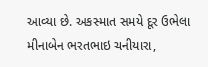આવ્યા છે. અકસ્માત સમયે દૂર ઉભેલા મીનાબેન ભરતભાઇ ચનીયારા,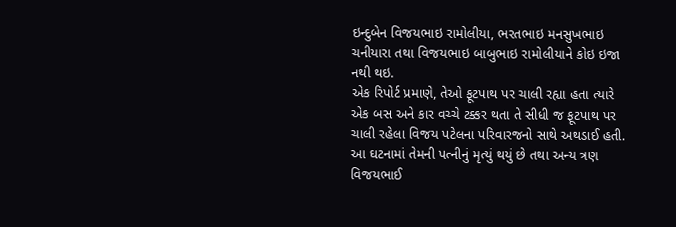ઇન્દુબેન વિજયભાઇ રામોલીયા, ભરતભાઇ મનસુખભાઇ ચનીયારા તથા વિજયભાઇ બાબુભાઇ રામોલીયાને કોઇ ઇજા નથી થઇ.
એક રિપોર્ટ પ્રમાણે, તેઓ ફૂટપાથ પર ચાલી રહ્યા હતા ત્યારે એક બસ અને કાર વચ્ચે ટક્કર થતા તે સીધી જ ફૂટપાથ પર ચાલી રહેલા વિજય પટેલના પરિવારજનો સાથે અથડાઈ હતી. આ ઘટનામાં તેમની પત્નીનું મૃત્યું થયું છે તથા અન્ય ત્રણ વિજયભાઈ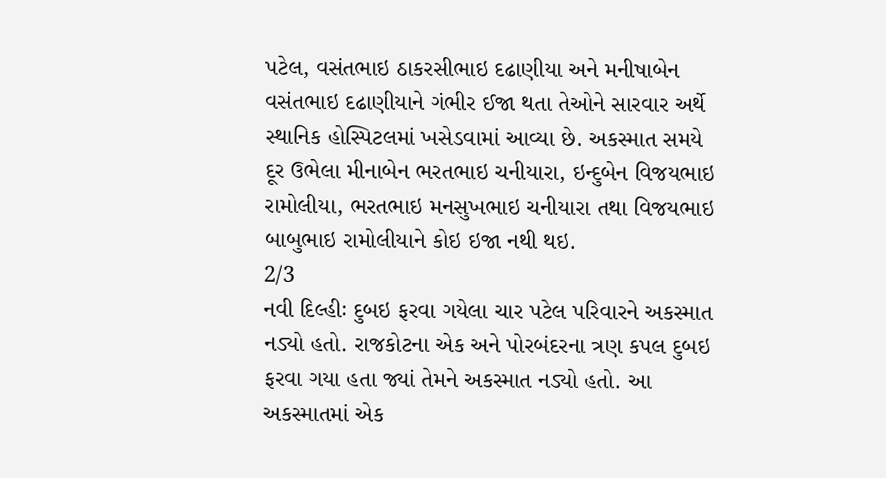પટેલ, વસંતભાઇ ઠાકરસીભાઇ દઢાણીયા અને મનીષાબેન વસંતભાઇ દઢાણીયાને ગંભીર ઈજા થતા તેઓને સારવાર અર્થે સ્થાનિક હોસ્પિટલમાં ખસેડવામાં આવ્યા છે. અકસ્માત સમયે દૂર ઉભેલા મીનાબેન ભરતભાઇ ચનીયારા, ઇન્દુબેન વિજયભાઇ રામોલીયા, ભરતભાઇ મનસુખભાઇ ચનીયારા તથા વિજયભાઇ બાબુભાઇ રામોલીયાને કોઇ ઇજા નથી થઇ.
2/3
નવી દિલ્હીઃ દુબઇ ફરવા ગયેલા ચાર પટેલ પરિવારને અકસ્માત નડ્યો હતો. રાજકોટના એક અને પોરબંદરના ત્રણ કપલ દુબઇ ફરવા ગયા હતા જ્યાં તેમને અકસ્માત નડ્યો હતો. આ અકસ્માતમાં એક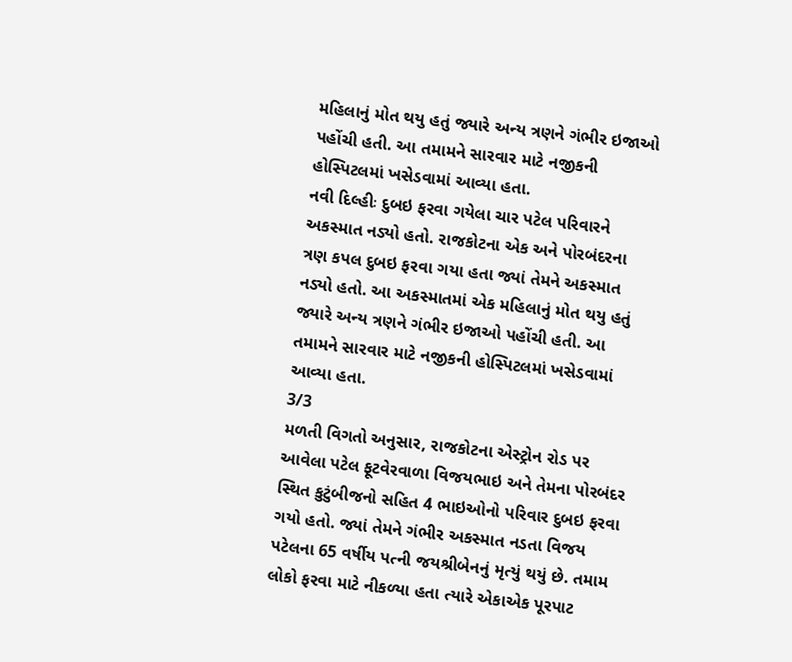મહિલાનું મોત થયુ હતું જ્યારે અન્ય ત્રણને ગંભીર ઇજાઓ પહોંચી હતી. આ તમામને સારવાર માટે નજીકની હોસ્પિટલમાં ખસેડવામાં આવ્યા હતા.
નવી દિલ્હીઃ દુબઇ ફરવા ગયેલા ચાર પટેલ પરિવારને અકસ્માત નડ્યો હતો. રાજકોટના એક અને પોરબંદરના ત્રણ કપલ દુબઇ ફરવા ગયા હતા જ્યાં તેમને અકસ્માત નડ્યો હતો. આ અકસ્માતમાં એક મહિલાનું મોત થયુ હતું જ્યારે અન્ય ત્રણને ગંભીર ઇજાઓ પહોંચી હતી. આ તમામને સારવાર માટે નજીકની હોસ્પિટલમાં ખસેડવામાં આવ્યા હતા.
3/3
મળતી વિગતો અનુસાર, રાજકોટના એસ્ટ્રોન રોડ પર આવેલા પટેલ ફૂટવેરવાળા વિજયભાઇ અને તેમના પોરબંદર સ્થિત કુટુંબીજનો સહિત 4 ભાઇઓનો પરિવાર દુબઇ ફરવા ગયો હતો. જ્યાં તેમને ગંભીર અકસ્માત નડતા વિજય પટેલના 65 વર્ષીય પત્ની જયશ્રીબેનનું મૃત્યું થયું છે. તમામ લોકો ફરવા માટે નીકળ્યા હતા ત્યારે એકાએક પૂરપાટ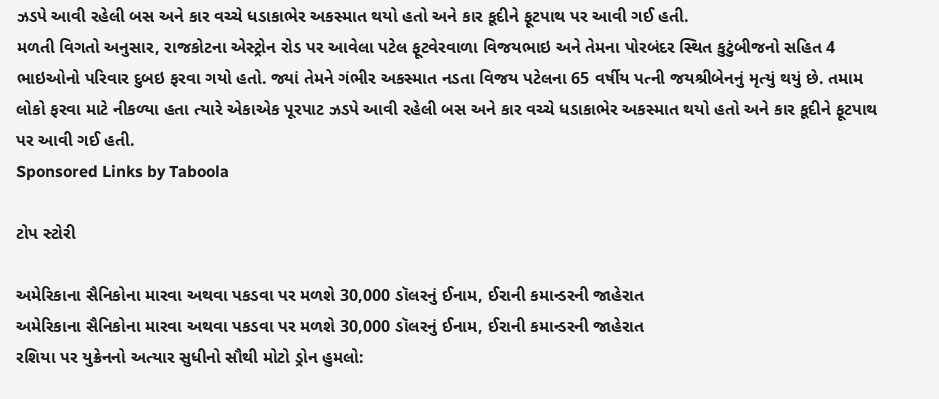ઝડપે આવી રહેલી બસ અને કાર વચ્ચે ધડાકાભેર અકસ્માત થયો હતો અને કાર કૂદીને ફૂટપાથ પર આવી ગઈ હતી.
મળતી વિગતો અનુસાર, રાજકોટના એસ્ટ્રોન રોડ પર આવેલા પટેલ ફૂટવેરવાળા વિજયભાઇ અને તેમના પોરબંદર સ્થિત કુટુંબીજનો સહિત 4 ભાઇઓનો પરિવાર દુબઇ ફરવા ગયો હતો. જ્યાં તેમને ગંભીર અકસ્માત નડતા વિજય પટેલના 65 વર્ષીય પત્ની જયશ્રીબેનનું મૃત્યું થયું છે. તમામ લોકો ફરવા માટે નીકળ્યા હતા ત્યારે એકાએક પૂરપાટ ઝડપે આવી રહેલી બસ અને કાર વચ્ચે ધડાકાભેર અકસ્માત થયો હતો અને કાર કૂદીને ફૂટપાથ પર આવી ગઈ હતી.
Sponsored Links by Taboola

ટોપ સ્ટોરી

અમેરિકાના સૈનિકોના મારવા અથવા પકડવા પર મળશે 30,000 ડૉલરનું ઈનામ, ઈરાની કમાન્ડરની જાહેરાત
અમેરિકાના સૈનિકોના મારવા અથવા પકડવા પર મળશે 30,000 ડૉલરનું ઈનામ, ઈરાની કમાન્ડરની જાહેરાત
રશિયા પર યુક્રેનનો અત્યાર સુધીનો સૌથી મોટો ડ્રોન હુમલો: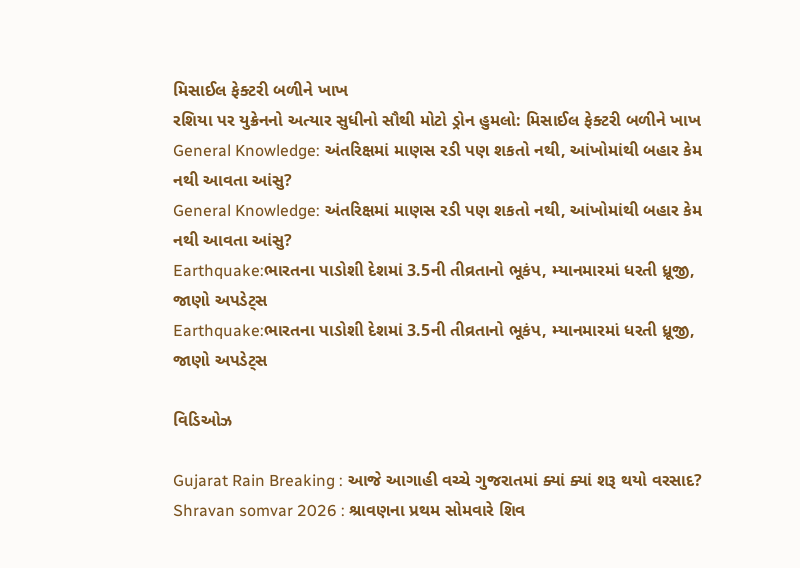મિસાઈલ ફેક્ટરી બળીને ખાખ
રશિયા પર યુક્રેનનો અત્યાર સુધીનો સૌથી મોટો ડ્રોન હુમલો: મિસાઈલ ફેક્ટરી બળીને ખાખ
General Knowledge: અંતરિક્ષમાં માણસ રડી પણ શકતો નથી, આંખોમાંથી બહાર કેમ નથી આવતા આંસુ?
General Knowledge: અંતરિક્ષમાં માણસ રડી પણ શકતો નથી, આંખોમાંથી બહાર કેમ નથી આવતા આંસુ?
Earthquake:ભારતના પાડોશી દેશમાં 3.5ની તીવ્રતાનો ભૂકંપ, મ્યાનમારમાં ધરતી ધ્રૂજી, જાણો અપડેટ્સ
Earthquake:ભારતના પાડોશી દેશમાં 3.5ની તીવ્રતાનો ભૂકંપ, મ્યાનમારમાં ધરતી ધ્રૂજી, જાણો અપડેટ્સ

વિડિઓઝ

Gujarat Rain Breaking : આજે આગાહી વચ્ચે ગુજરાતમાં ક્યાં ક્યાં શરૂ થયો વરસાદ?
Shravan somvar 2026 : શ્રાવણના પ્રથમ સોમવારે શિવ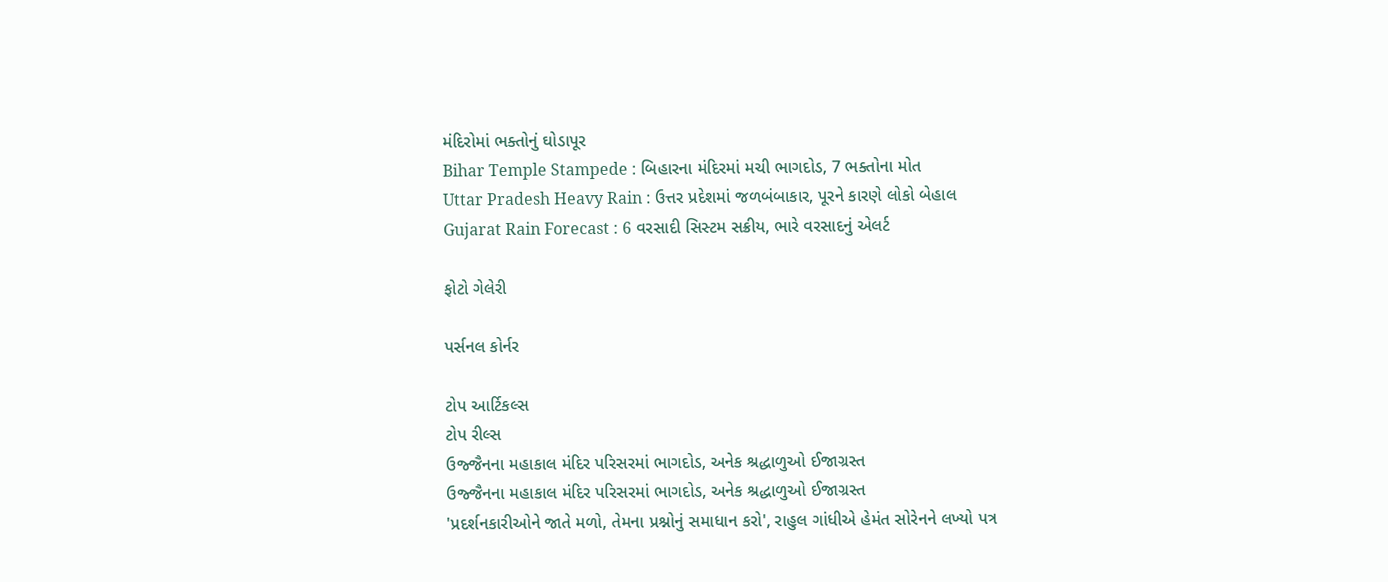મંદિરોમાં ભક્તોનું ઘોડાપૂર
Bihar Temple Stampede : બિહારના મંદિરમાં મચી ભાગદોડ, 7 ભક્તોના મોત
Uttar Pradesh Heavy Rain : ઉત્તર પ્રદેશમાં જળબંબાકાર, પૂરને કારણે લોકો બેહાલ
Gujarat Rain Forecast : 6 વરસાદી સિસ્ટમ સક્રીય, ભારે વરસાદનું એલર્ટ

ફોટો ગેલેરી

પર્સનલ કોર્નર

ટોપ આર્ટિકલ્સ
ટોપ રીલ્સ
ઉજ્જૈનના મહાકાલ મંદિર પરિસરમાં ભાગદોડ, અનેક શ્રદ્ધાળુઓ ઈજાગ્રસ્ત
ઉજ્જૈનના મહાકાલ મંદિર પરિસરમાં ભાગદોડ, અનેક શ્રદ્ધાળુઓ ઈજાગ્રસ્ત
'પ્રદર્શનકારીઓને જાતે મળો, તેમના પ્રશ્નોનું સમાધાન કરો', રાહુલ ગાંધીએ હેમંત સોરેનને લખ્યો પત્ર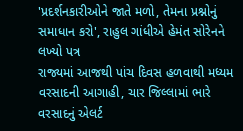'પ્રદર્શનકારીઓને જાતે મળો, તેમના પ્રશ્નોનું સમાધાન કરો', રાહુલ ગાંધીએ હેમંત સોરેનને લખ્યો પત્ર
રાજ્યમાં આજથી પાંચ દિવસ હળવાથી મધ્યમ વરસાદની આગાહી, ચાર જિલ્લામાં ભારે વરસાદનું એલર્ટ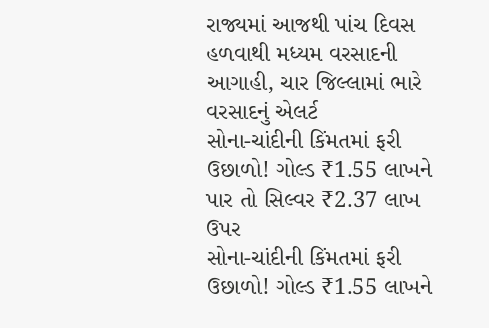રાજ્યમાં આજથી પાંચ દિવસ હળવાથી મધ્યમ વરસાદની આગાહી, ચાર જિલ્લામાં ભારે વરસાદનું એલર્ટ
સોના-ચાંદીની કિંમતમાં ફરી ઉછાળો! ગોલ્ડ ₹1.55 લાખને પાર તો સિલ્વર ₹2.37 લાખ ઉપર
સોના-ચાંદીની કિંમતમાં ફરી ઉછાળો! ગોલ્ડ ₹1.55 લાખને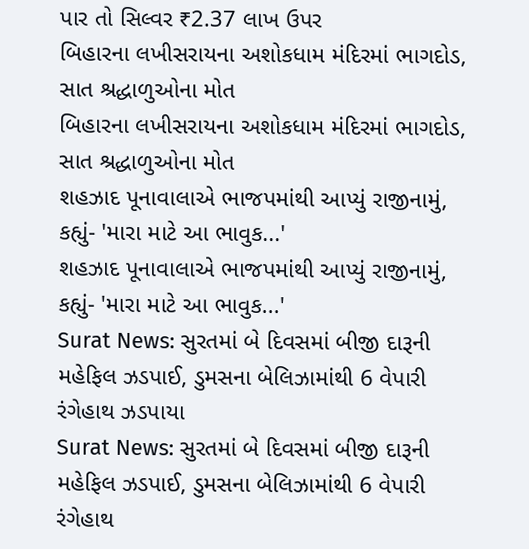પાર તો સિલ્વર ₹2.37 લાખ ઉપર
બિહારના લખીસરાયના અશોકધામ મંદિરમાં ભાગદોડ, સાત શ્રદ્ધાળુઓના મોત
બિહારના લખીસરાયના અશોકધામ મંદિરમાં ભાગદોડ, સાત શ્રદ્ધાળુઓના મોત
શહઝાદ પૂનાવાલાએ ભાજપમાંથી આપ્યું રાજીનામું, કહ્યું- 'મારા માટે આ ભાવુક...'
શહઝાદ પૂનાવાલાએ ભાજપમાંથી આપ્યું રાજીનામું, કહ્યું- 'મારા માટે આ ભાવુક...'
Surat News: સુરતમાં બે દિવસમાં બીજી દારૂની મહેફિલ ઝડપાઈ, ડુમસના બેલિઝામાંથી 6 વેપારી રંગેહાથ ઝડપાયા
Surat News: સુરતમાં બે દિવસમાં બીજી દારૂની મહેફિલ ઝડપાઈ, ડુમસના બેલિઝામાંથી 6 વેપારી રંગેહાથ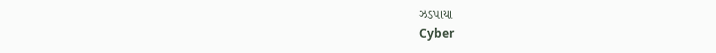ઝડપાયા
Cyber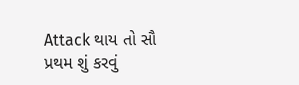Attack થાય તો સૌ પ્રથમ શું કરવું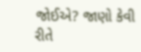જોઈએ? જાણો કેવી રીતે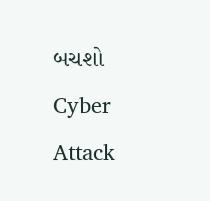બચશો
Cyber Attack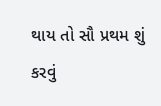થાય તો સૌ પ્રથમ શું કરવું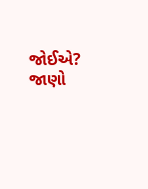જોઈએ? જાણો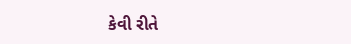કેવી રીતે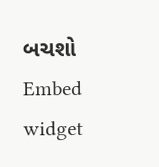બચશો
Embed widget